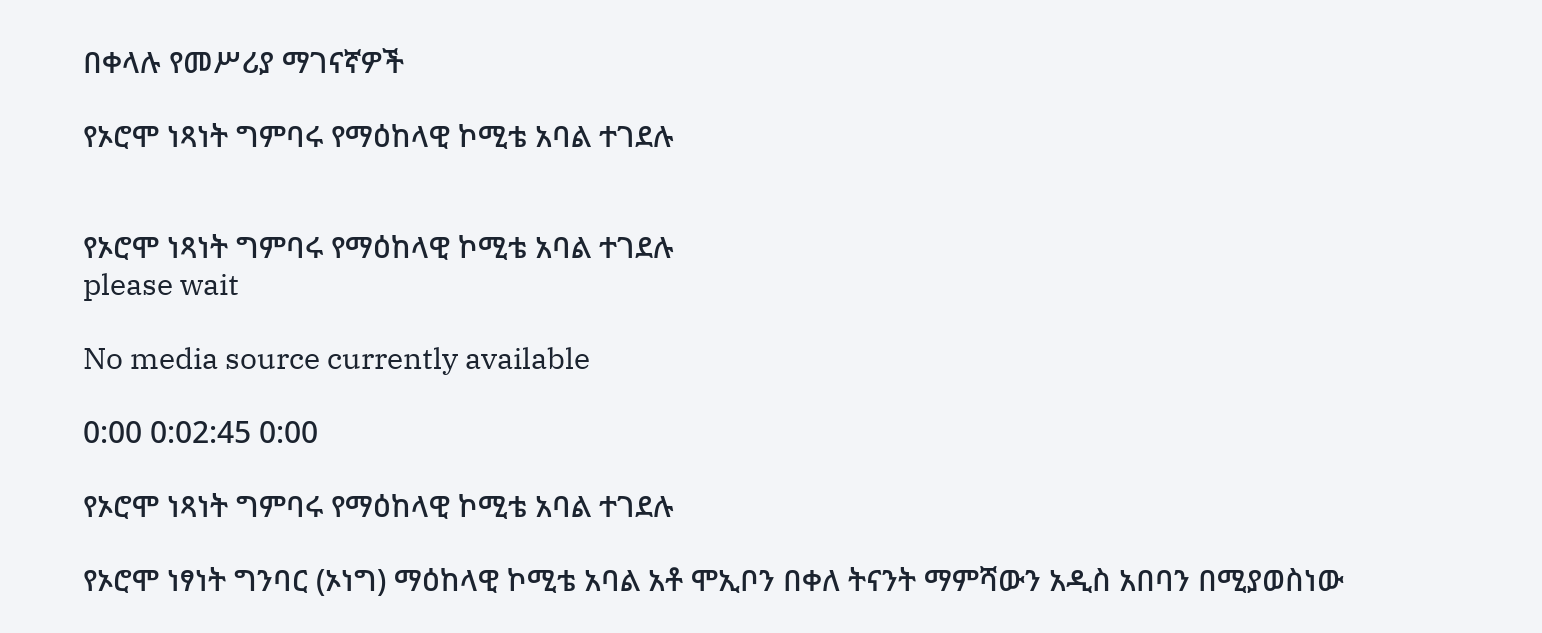በቀላሉ የመሥሪያ ማገናኛዎች

የኦሮሞ ነጻነት ግምባሩ የማዕከላዊ ኮሚቴ አባል ተገደሉ


የኦሮሞ ነጻነት ግምባሩ የማዕከላዊ ኮሚቴ አባል ተገደሉ
please wait

No media source currently available

0:00 0:02:45 0:00

የኦሮሞ ነጻነት ግምባሩ የማዕከላዊ ኮሚቴ አባል ተገደሉ

የኦሮሞ ነፃነት ግንባር (ኦነግ) ማዕከላዊ ኮሚቴ አባል አቶ ሞኢቦን በቀለ ትናንት ማምሻውን አዲስ አበባን በሚያወስነው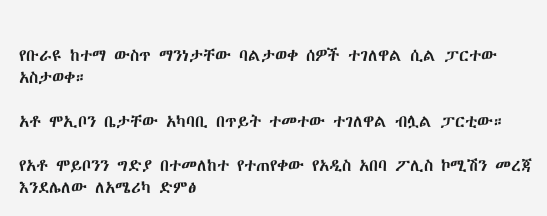የቡራዩ ከተማ ውስጥ ማንነታቸው ባልታወቀ ሰዎች ተገለዋል ሲል ፓርተው አስታወቀ።

አቶ ሞኢቦን ቤታቸው አካባቢ በጥይት ተመተው ተገለዋል ብሏል ፓርቲው።

የአቶ ሞይቦንን ግድያ በተመለከተ የተጠየቀው የአዲስ አበባ ፖሊስ ኮሚሽን መረጃ እንደሌለው ለአሜሪካ ድምፅ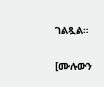ገልጿል።

[ሙሉውን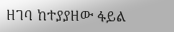ዘገባ ከተያያዘው ፋይል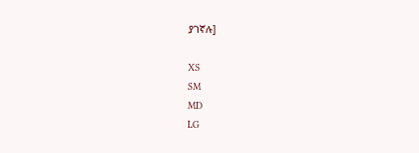ያገኛሉ]

XS
SM
MD
LG